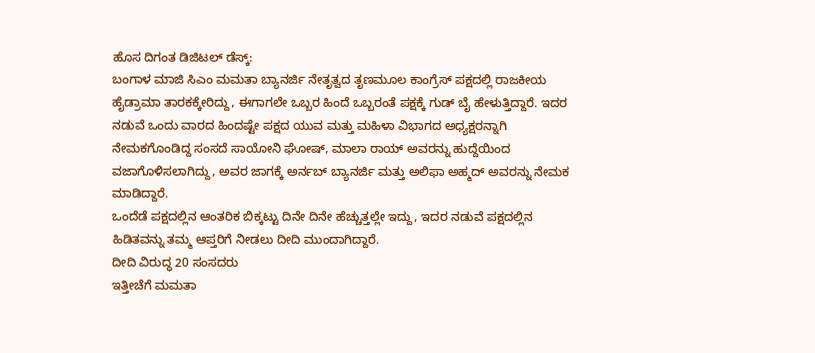ಹೊಸ ದಿಗಂತ ಡಿಜಿಟಲ್ ಡೆಸ್ಕ್:
ಬಂಗಾಳ ಮಾಜಿ ಸಿಎಂ ಮಮತಾ ಬ್ಯಾನರ್ಜಿ ನೇತೃತ್ವದ ತೃಣಮೂಲ ಕಾಂಗ್ರೆಸ್ ಪಕ್ಷದಲ್ಲಿ ರಾಜಕೀಯ ಹೈಡ್ರಾಮಾ ತಾರಕಕ್ಕೇರಿದ್ದು, ಈಗಾಗಲೇ ಒಬ್ಬರ ಹಿಂದೆ ಒಬ್ಬರಂತೆ ಪಕ್ಷಕ್ಕೆ ಗುಡ್ ಬೈ ಹೇಳುತ್ತಿದ್ದಾರೆ. ಇದರ ನಡುವೆ ಒಂದು ವಾರದ ಹಿಂದಷ್ಟೇ ಪಕ್ಷದ ಯುವ ಮತ್ತು ಮಹಿಳಾ ವಿಭಾಗದ ಅಧ್ಯಕ್ಷರನ್ನಾಗಿ ನೇಮಕಗೊಂಡಿದ್ದ ಸಂಸದೆ ಸಾಯೋನಿ ಘೋಷ್, ಮಾಲಾ ರಾಯ್ ಅವರನ್ನು ಹುದ್ದೆಯಿಂದ ವಜಾಗೊಳಿಸಲಾಗಿದ್ದು, ಅವರ ಜಾಗಕ್ಕೆ ಅರ್ನಬ್ ಬ್ಯಾನರ್ಜಿ ಮತ್ತು ಅಲಿಫಾ ಅಹ್ಮದ್ ಅವರನ್ನು ನೇಮಕ ಮಾಡಿದ್ದಾರೆ.
ಒಂದೆಡೆ ಪಕ್ಷದಲ್ಲಿನ ಆಂತರಿಕ ಬಿಕ್ಕಟ್ಟು ದಿನೇ ದಿನೇ ಹೆಚ್ಚುತ್ತಲ್ಲೇ ಇದ್ದು, ಇದರ ನಡುವೆ ಪಕ್ಷದಲ್ಲಿನ ಹಿಡಿತವನ್ನು ತಮ್ಮ ಆಪ್ತರಿಗೆ ನೀಡಲು ದೀದಿ ಮುಂದಾಗಿದ್ದಾರೆ.
ದೀದಿ ವಿರುದ್ಧ 20 ಸಂಸದರು
ಇತ್ತೀಚೆಗೆ ಮಮತಾ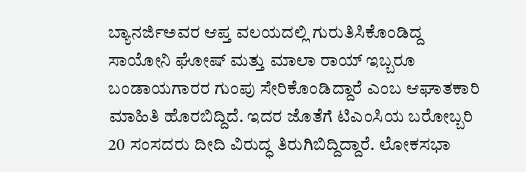ಬ್ಯಾನರ್ಜಿಅವರ ಆಪ್ತ ವಲಯದಲ್ಲಿ ಗುರುತಿಸಿಕೊಂಡಿದ್ದ ಸಾಯೋನಿ ಘೋಷ್ ಮತ್ತು ಮಾಲಾ ರಾಯ್ ಇಬ್ಬರೂ ಬಂಡಾಯಗಾರರ ಗುಂಪು ಸೇರಿಕೊಂಡಿದ್ದಾರೆ ಎಂಬ ಆಘಾತಕಾರಿ ಮಾಹಿತಿ ಹೊರಬಿದ್ದಿದೆ. ಇದರ ಜೊತೆಗೆ ಟಿಎಂಸಿಯ ಬರೋಬ್ಬರಿ 20 ಸಂಸದರು ದೀದಿ ವಿರುದ್ಧ ತಿರುಗಿಬಿದ್ದಿದ್ದಾರೆ. ಲೋಕಸಭಾ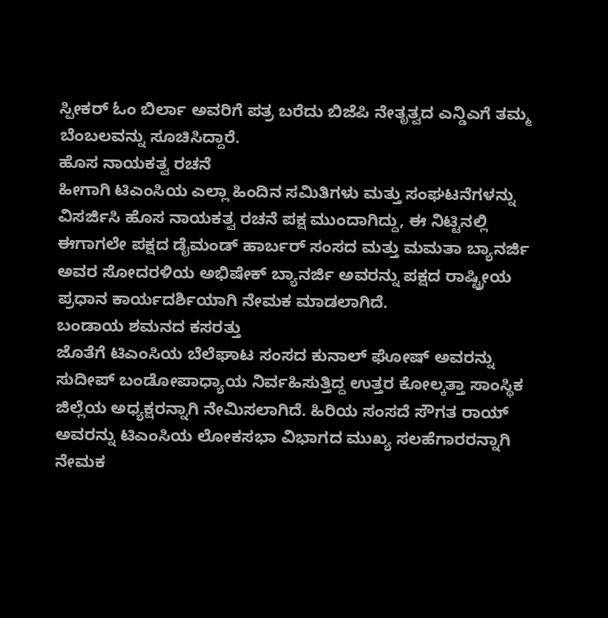ಸ್ಪೀಕರ್ ಓಂ ಬಿರ್ಲಾ ಅವರಿಗೆ ಪತ್ರ ಬರೆದು ಬಿಜೆಪಿ ನೇತೃತ್ವದ ಎನ್ಡಿಎಗೆ ತಮ್ಮ ಬೆಂಬಲವನ್ನು ಸೂಚಿಸಿದ್ದಾರೆ.
ಹೊಸ ನಾಯಕತ್ವ ರಚನೆ
ಹೀಗಾಗಿ ಟಿಎಂಸಿಯ ಎಲ್ಲಾ ಹಿಂದಿನ ಸಮಿತಿಗಳು ಮತ್ತು ಸಂಘಟನೆಗಳನ್ನು ವಿಸರ್ಜಿಸಿ ಹೊಸ ನಾಯಕತ್ವ ರಚನೆ ಪಕ್ಷ ಮುಂದಾಗಿದ್ದು, ಈ ನಿಟ್ಟಿನಲ್ಲಿ ಈಗಾಗಲೇ ಪಕ್ಷದ ಡೈಮಂಡ್ ಹಾರ್ಬರ್ ಸಂಸದ ಮತ್ತು ಮಮತಾ ಬ್ಯಾನರ್ಜಿ ಅವರ ಸೋದರಳಿಯ ಅಭಿಷೇಕ್ ಬ್ಯಾನರ್ಜಿ ಅವರನ್ನು ಪಕ್ಷದ ರಾಷ್ಟ್ರೀಯ ಪ್ರಧಾನ ಕಾರ್ಯದರ್ಶಿಯಾಗಿ ನೇಮಕ ಮಾಡಲಾಗಿದೆ.
ಬಂಡಾಯ ಶಮನದ ಕಸರತ್ತು
ಜೊತೆಗೆ ಟಿಎಂಸಿಯ ಬೆಲೆಘಾಟ ಸಂಸದ ಕುನಾಲ್ ಘೋಷ್ ಅವರನ್ನು ಸುದೀಪ್ ಬಂಡೋಪಾಧ್ಯಾಯ ನಿರ್ವಹಿಸುತ್ತಿದ್ದ ಉತ್ತರ ಕೋಲ್ಕತ್ತಾ ಸಾಂಸ್ಥಿಕ ಜಿಲ್ಲೆಯ ಅಧ್ಯಕ್ಷರನ್ನಾಗಿ ನೇಮಿಸಲಾಗಿದೆ. ಹಿರಿಯ ಸಂಸದೆ ಸೌಗತ ರಾಯ್ ಅವರನ್ನು ಟಿಎಂಸಿಯ ಲೋಕಸಭಾ ವಿಭಾಗದ ಮುಖ್ಯ ಸಲಹೆಗಾರರನ್ನಾಗಿ ನೇಮಕ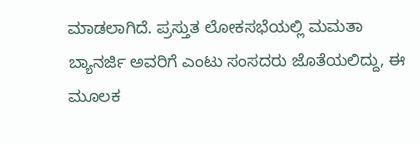ಮಾಡಲಾಗಿದೆ. ಪ್ರಸ್ತುತ ಲೋಕಸಭೆಯಲ್ಲಿ ಮಮತಾ ಬ್ಯಾನರ್ಜಿ ಅವರಿಗೆ ಎಂಟು ಸಂಸದರು ಜೊತೆಯಲಿದ್ದು, ಈ ಮೂಲಕ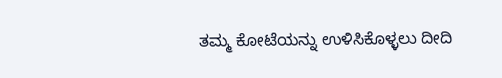ತಮ್ಮ ಕೋಟೆಯನ್ನು ಉಳಿಸಿಕೊಳ್ಳಲು ದೀದಿ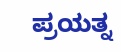ಪ್ರಯತ್ನ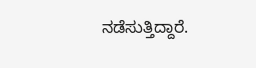ನಡೆಸುತ್ತಿದ್ದಾರೆ.